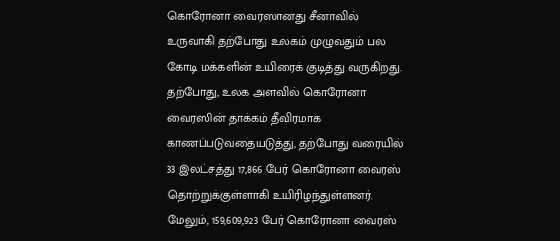கொரோனா வைரஸானது சீனாவில் உருவாகி தற்போது உலகம் முழுவதும் பல கோடி மக்களின் உயிரைக் குடித்து வருகிறது.
தற்போது, உலக அளவில் கொரோனா வைரஸின் தாக்கம் தீவிரமாக காணப்படுவதையடுத்து, தற்போது வரையில் 33 இலட்சத்து 17,866 பேர் கொரோனா வைரஸ் தொற்றுக்குள்ளாகி உயிரிழந்துள்ளனர்.
மேலும், 159,609,923 பேர் கொரோனா வைரஸ்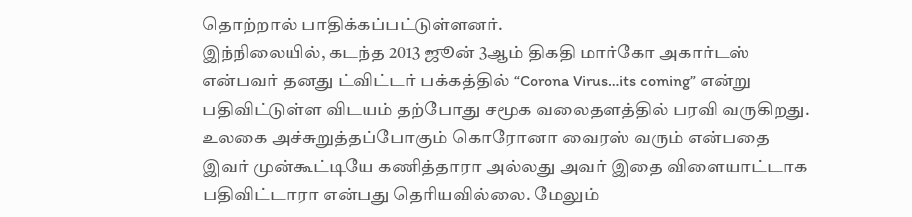தொற்றால் பாதிக்கப்பட்டுள்ளனர்.
இந்நிலையில், கடந்த 2013 ஜூன் 3ஆம் திகதி மார்கோ அகார்டஸ் என்பவர் தனது ட்விட்டர் பக்கத்தில் “Corona Virus…its coming” என்று பதிவிட்டுள்ள விடயம் தற்போது சமூக வலைதளத்தில் பரவி வருகிறது.
உலகை அச்சுறுத்தப்போகும் கொரோனா வைரஸ் வரும் என்பதை இவர் முன்கூட்டியே கணித்தாரா அல்லது அவர் இதை விளையாட்டாக பதிவிட்டாரா என்பது தெரியவில்லை. மேலும்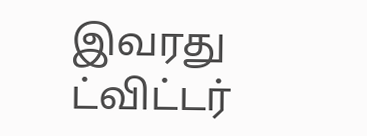இவரது ட்விட்டர்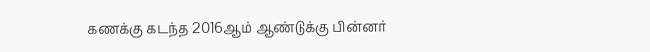கணக்கு கடந்த 2016ஆம் ஆண்டுக்கு பின்னர்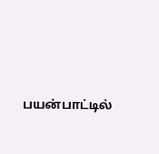பயன்பாட்டில்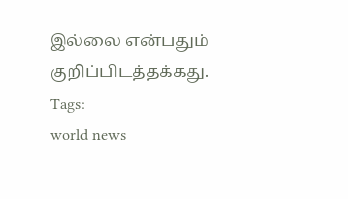இல்லை என்பதும் குறிப்பிடத்தக்கது.
Tags:
world news